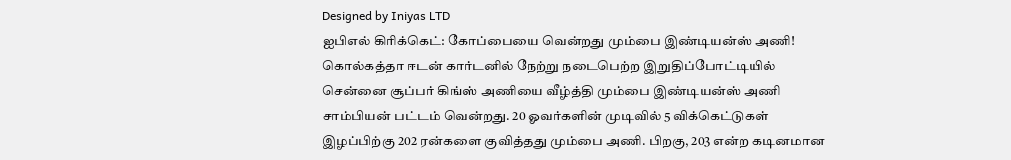Designed by Iniyas LTD
ஐபிஎல் கிரிக்கெட்: கோப்பையை வென்றது மும்பை இண்டியன்ஸ் அணி!
கொல்கத்தா ஈடன் கார்டனில் நேற்று நடைபெற்ற இறுதிப்போட்டியில் சென்னை சூப்பர் கிங்ஸ் அணியை வீழ்த்தி மும்பை இண்டியன்ஸ் அணி சாம்பியன் பட்டம் வென்றது. 20 ஓவர்களின் முடிவில் 5 விக்கெட்டுகள் இழப்பிற்கு 202 ரன்களை குவித்தது மும்பை அணி. பிறகு, 203 என்ற கடினமான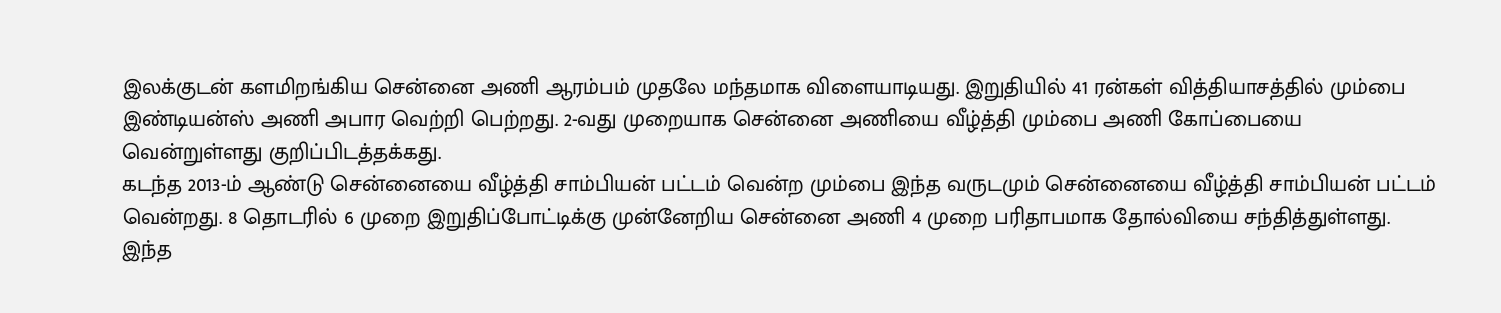இலக்குடன் களமிறங்கிய சென்னை அணி ஆரம்பம் முதலே மந்தமாக விளையாடியது. இறுதியில் 41 ரன்கள் வித்தியாசத்தில் மும்பை இண்டியன்ஸ் அணி அபார வெற்றி பெற்றது. 2-வது முறையாக சென்னை அணியை வீழ்த்தி மும்பை அணி கோப்பையை வென்றுள்ளது குறிப்பிடத்தக்கது.
கடந்த 2013-ம் ஆண்டு சென்னையை வீழ்த்தி சாம்பியன் பட்டம் வென்ற மும்பை இந்த வருடமும் சென்னையை வீழ்த்தி சாம்பியன் பட்டம் வென்றது. 8 தொடரில் 6 முறை இறுதிப்போட்டிக்கு முன்னேறிய சென்னை அணி 4 முறை பரிதாபமாக தோல்வியை சந்தித்துள்ளது.
இந்த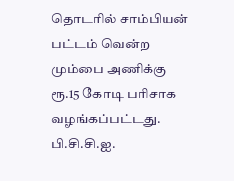தொடரில் சாம்பியன் பட்டம் வென்ற மும்பை அணிக்கு ரூ.15 கோடி பரிசாக வழங்கப்பட்டது. பி.சி.சி.ஐ.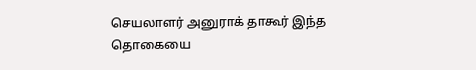செயலாளர் அனுராக் தாகூர் இந்த தொகையை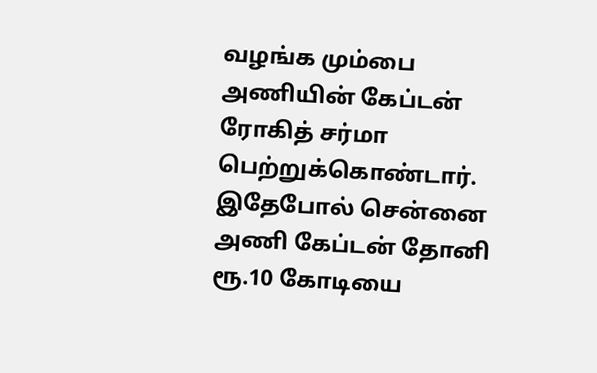வழங்க மும்பை அணியின் கேப்டன் ரோகித் சர்மா பெற்றுக்கொண்டார். இதேபோல் சென்னை அணி கேப்டன் தோனி ரூ.10 கோடியை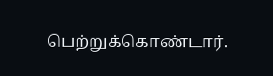பெற்றுக்கொண்டார்.